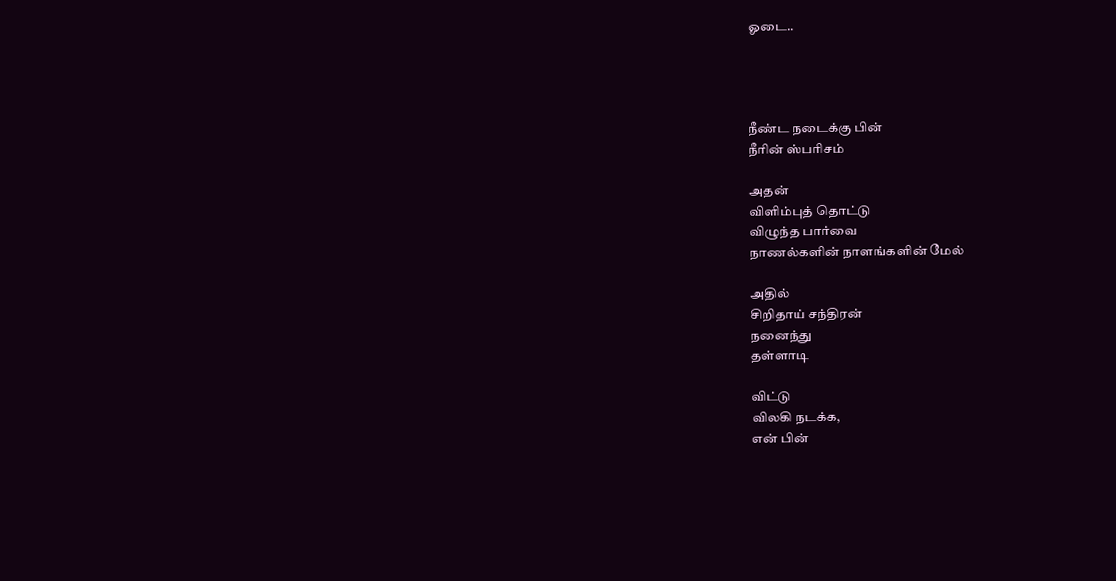ஓடை..




நீண்ட நடைக்கு பின்
நீரின் ஸ்பரிசம்

அதன்
விளிம்புத் தொட்டு
விழுந்த பார்வை
நாணல்களின் நாளங்களின் மேல்

அதில்
சிறிதாய் சந்திரன்
நனைந்து
தள்ளாடி

விட்டு
விலகி நடக்க,
என் பின்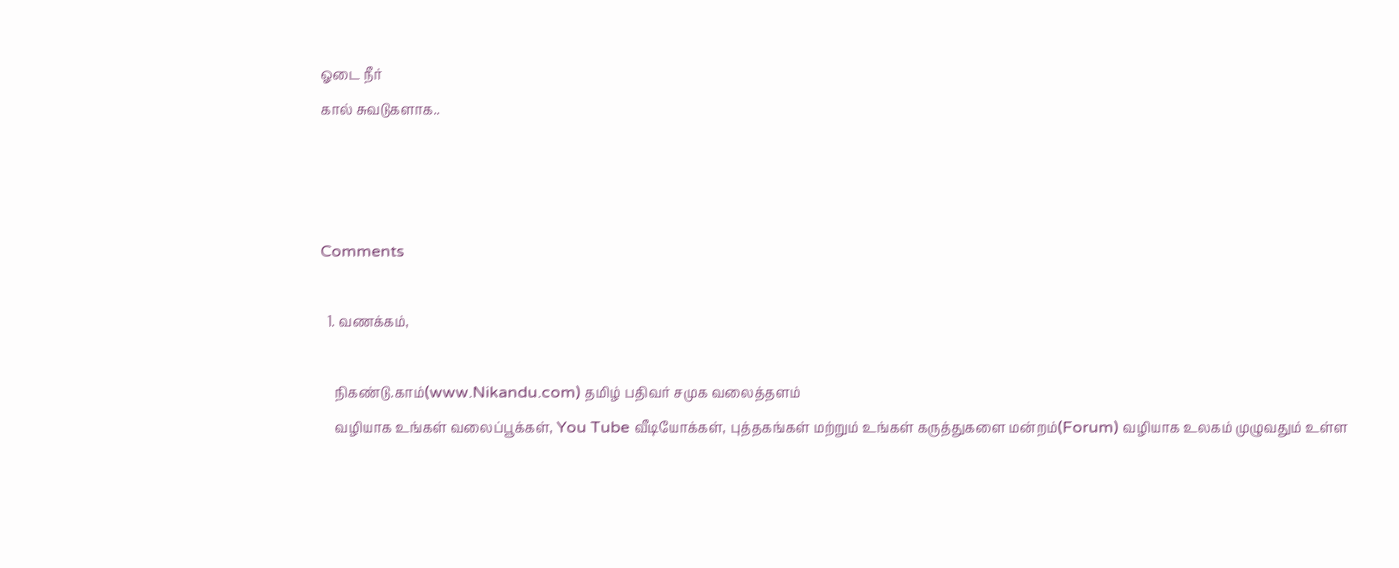ஓடை நீர்
கால் சுவடுகளாக..



Comments

  1. வணக்கம்,

    நிகண்டு.காம்(www.Nikandu.com) தமிழ் பதிவர் சமுக வலைத்தளம்
    வழியாக உங்கள் வலைப்பூக்கள், You Tube வீடியோக்கள், புத்தகங்கள் மற்றும் உங்கள் கருத்துகளை மன்றம்(Forum) வழியாக உலகம் முழுவதும் உள்ள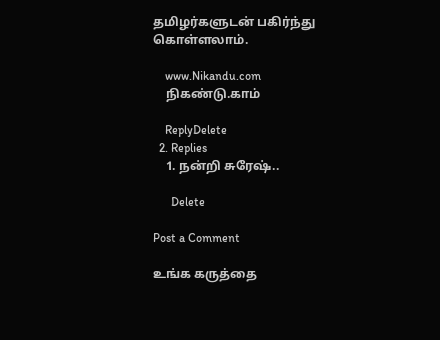தமிழர்களுடன் பகிர்ந்து கொள்ளலாம்.

    www.Nikandu.com
    நிகண்டு.காம்

    ReplyDelete
  2. Replies
    1. நன்றி சுரேஷ்..

      Delete

Post a Comment

உங்க கருத்தை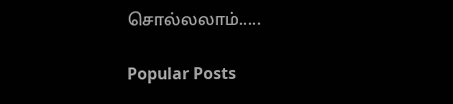சொல்லலாம்.....

Popular Posts